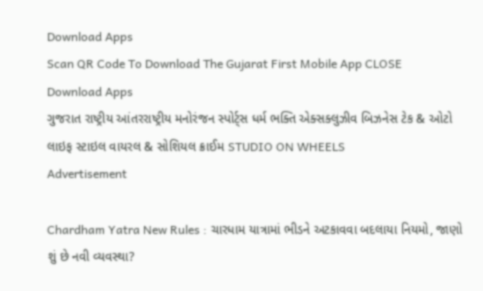Download Apps
Scan QR Code To Download The Gujarat First Mobile App CLOSE
Download Apps
ગુજરાત રાષ્ટ્રીય આંતરરાષ્ટ્રીય મનોરંજન સ્પોર્ટ્સ ધર્મ ભક્તિ એક્સક્લુઝીવ બિઝનેસ ટેક & ઓટો લાઇફ સ્ટાઇલ વાયરલ & સોશિયલ ક્રાઈમ STUDIO ON WHEELS
Advertisement

Chardham Yatra New Rules : ચારધામ યાત્રામાં ભીડને અટકાવવા બદલાયા નિયમો, જાણો શું છે નવી વ્યવસ્થા?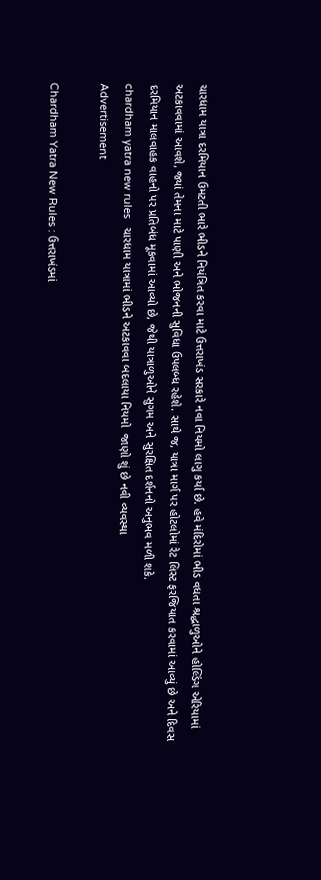ચારધામ યાત્રા દરમિયાન ઉમટતી ભારે ભીડને નિયંત્રિત કરવા માટે ઉત્તરાખંડ સરકારે નવા નિયમો લાગુ કર્યા છે. હવે મંદિરોમાં ભીડ વધતા શ્રદ્ધાળુઓને હોલ્ડિંગ એરિયામાં અટકાવવામાં આવશે, જ્યાં તેમના માટે પાણી અને ભોજનની સુવિધા ઉપલબ્ધ રહેશે. સાથે જ, યાત્રા માર્ગ પર હોટલોમાં રેટ લિસ્ટ ફરજિયાત કરવામાં આવ્યું છે અને દિવસ દરમિયાન માલવાહક વાહનો પર પ્રતિબંધ મૂકવામાં આવ્યો છે, જેથી યાત્રાળુઓને સુગમ અને સુરક્ષિત દર્શનનો અનુભવ મળી શકે.
chardham yatra new rules   ચારધામ યાત્રામાં ભીડને અટકાવવા બદલાયા નિયમો  જાણો શું છે નવી વ્યવસ્થા
Advertisement

Chardham Yatra New Rules : ઉત્તરાખંડમાં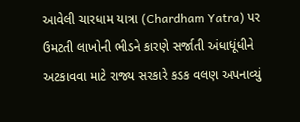આવેલી ચારધામ યાત્રા (Chardham Yatra) પર ઉમટતી લાખોની ભીડને કારણે સર્જાતી અંધાધૂંધીને અટકાવવા માટે રાજ્ય સરકારે કડક વલણ અપનાવ્યું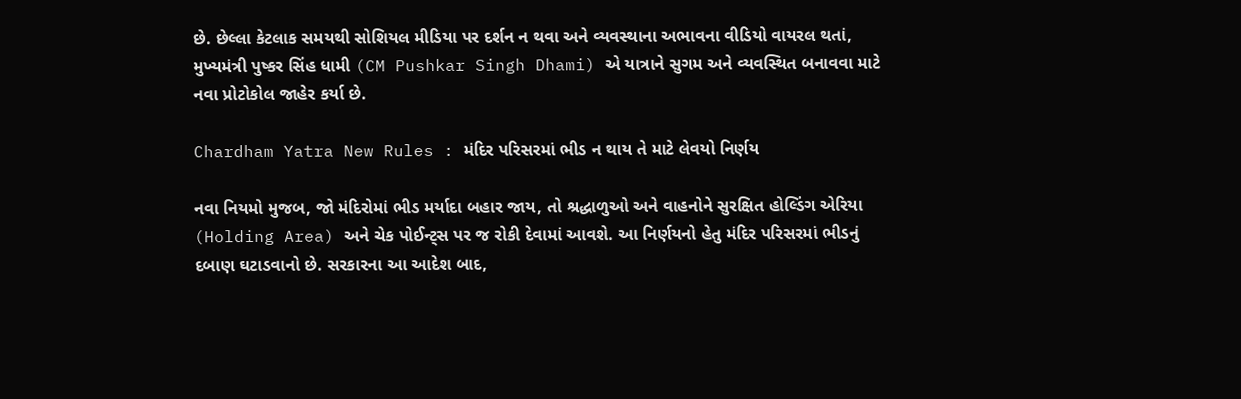છે. છેલ્લા કેટલાક સમયથી સોશિયલ મીડિયા પર દર્શન ન થવા અને વ્યવસ્થાના અભાવના વીડિયો વાયરલ થતાં, મુખ્યમંત્રી પુષ્કર સિંહ ધામી (CM Pushkar Singh Dhami) એ યાત્રાને સુગમ અને વ્યવસ્થિત બનાવવા માટે નવા પ્રોટોકોલ જાહેર કર્યા છે.

Chardham Yatra New Rules : મંદિર પરિસરમાં ભીડ ન થાય તે માટે લેવયો નિર્ણય

નવા નિયમો મુજબ, જો મંદિરોમાં ભીડ મર્યાદા બહાર જાય, તો શ્રદ્ધાળુઓ અને વાહનોને સુરક્ષિત હોલ્ડિંગ એરિયા (Holding Area) અને ચેક પોઈન્ટ્સ પર જ રોકી દેવામાં આવશે. આ નિર્ણયનો હેતુ મંદિર પરિસરમાં ભીડનું દબાણ ઘટાડવાનો છે. સરકારના આ આદેશ બાદ,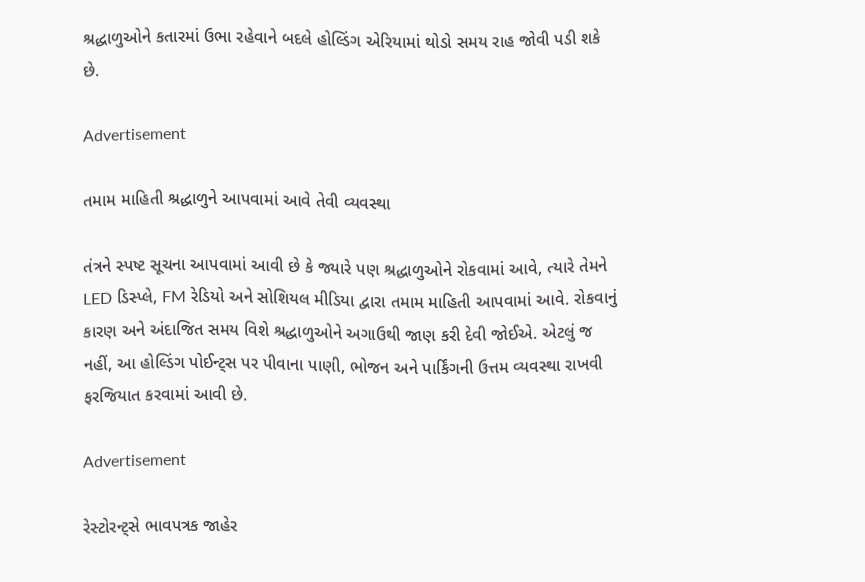શ્રદ્ધાળુઓને કતારમાં ઉભા રહેવાને બદલે હોલ્ડિંગ એરિયામાં થોડો સમય રાહ જોવી પડી શકે છે.

Advertisement

તમામ માહિતી શ્રદ્ધાળુને આપવામાં આવે તેવી વ્યવસ્થા

તંત્રને સ્પષ્ટ સૂચના આપવામાં આવી છે કે જ્યારે પણ શ્રદ્ધાળુઓને રોકવામાં આવે, ત્યારે તેમને LED ડિસ્પ્લે, FM રેડિયો અને સોશિયલ મીડિયા દ્વારા તમામ માહિતી આપવામાં આવે. રોકવાનું કારણ અને અંદાજિત સમય વિશે શ્રદ્ધાળુઓને અગાઉથી જાણ કરી દેવી જોઈએ. એટલું જ નહીં, આ હોલ્ડિંગ પોઈન્ટ્સ પર પીવાના પાણી, ભોજન અને પાર્કિંગની ઉત્તમ વ્યવસ્થા રાખવી ફરજિયાત કરવામાં આવી છે.

Advertisement

રેસ્ટોરન્ટ્સે ભાવપત્રક જાહેર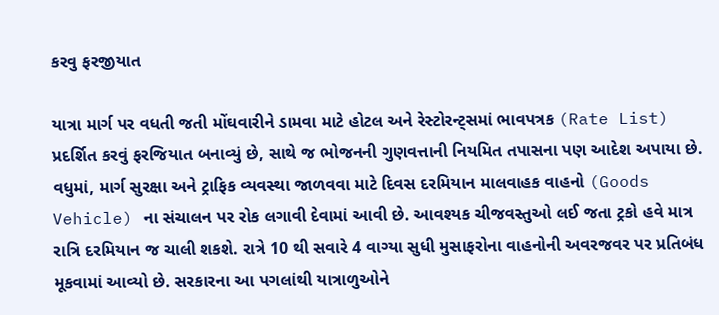કરવુ ફરજીયાત

યાત્રા માર્ગ પર વધતી જતી મોંઘવારીને ડામવા માટે હોટલ અને રેસ્ટોરન્ટ્સમાં ભાવપત્રક (Rate List) પ્રદર્શિત કરવું ફરજિયાત બનાવ્યું છે, સાથે જ ભોજનની ગુણવત્તાની નિયમિત તપાસના પણ આદેશ અપાયા છે. વધુમાં, માર્ગ સુરક્ષા અને ટ્રાફિક વ્યવસ્થા જાળવવા માટે દિવસ દરમિયાન માલવાહક વાહનો (Goods Vehicle) ના સંચાલન પર રોક લગાવી દેવામાં આવી છે. આવશ્યક ચીજવસ્તુઓ લઈ જતા ટ્રકો હવે માત્ર રાત્રિ દરમિયાન જ ચાલી શકશે. રાત્રે 10 થી સવારે 4 વાગ્યા સુધી મુસાફરોના વાહનોની અવરજવર પર પ્રતિબંધ મૂકવામાં આવ્યો છે. સરકારના આ પગલાંથી યાત્રાળુઓને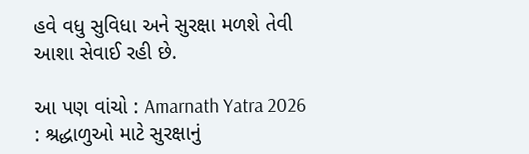હવે વધુ સુવિધા અને સુરક્ષા મળશે તેવી આશા સેવાઈ રહી છે.

આ પણ વાંચો : Amarnath Yatra 2026 : શ્રદ્ધાળુઓ માટે સુરક્ષાનું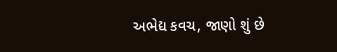અભેદ્ય કવચ, જાણો શું છે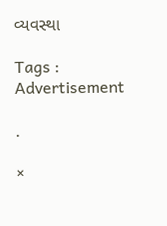વ્યવસ્થા

Tags :
Advertisement

.

×